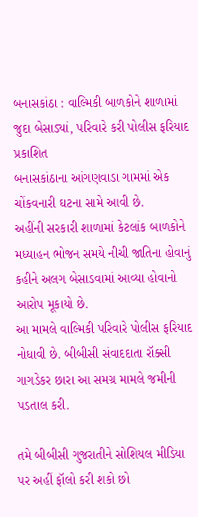બનાસકાંઠા : વાલ્મિકી બાળકોને શાળામાં જુદા બેસાડ્યાં, પરિવારે કરી પોલીસ ફરિયાદ
પ્રકાશિત
બનાસકાંઠાના આંગણવાડા ગામમાં એક ચોંકવનારી ઘટના સામે આવી છે.
અહીંની સરકારી શાળામાં કેટલાંક બાળકોને મધ્યાહન ભોજન સમયે નીચી જાતિના હોવાનું કહીને અલગ બેસાડવામાં આવ્યા હોવાનો આરોપ મૂકાયો છે.
આ મામલે વાલ્મિકી પરિવારે પોલીસ ફરિયાદ નોધાવી છે. બીબીસી સંવાદદાતા રૉક્સી ગાગડેકર છારા આ સમગ્ર મામલે જમીની પડતાલ કરી.

તમે બીબીસી ગુજરાતીને સોશિયલ મીડિયા પર અહીં ફૉલો કરી શકો છો